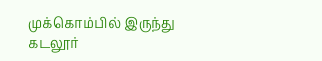முக்கொம்பில் இருந்து கடலூர்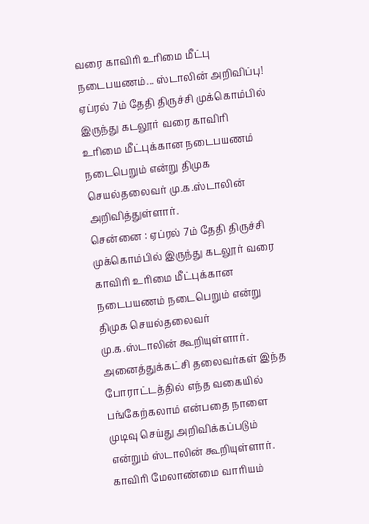வரை காவிரி உரிமை மீட்பு நடைபயணம்... ஸ்டாலின் அறிவிப்பு!
ஏப்ரல் 7ம் தேதி திருச்சி முக்கொம்பில் இருந்து கடலூர் வரை காவிரி உரிமை மீட்புக்கான நடைபயணம் நடைபெறும் என்று திமுக செயல்தலைவர் மு.க.ஸ்டாலின் அறிவித்துள்ளார்.
சென்னை : ஏப்ரல் 7ம் தேதி திருச்சி முக்கொம்பில் இருந்து கடலூர் வரை காவிரி உரிமை மீட்புக்கான நடைபயணம் நடைபெறும் என்று திமுக செயல்தலைவர் மு.க.ஸ்டாலின் கூறியுள்ளார். அனைத்துக்கட்சி தலைவர்கள் இந்த போராட்டத்தில் எந்த வகையில் பங்கேற்கலாம் என்பதை நாளை முடிவு செய்து அறிவிக்கப்படும் என்றும் ஸ்டாலின் கூறியுள்ளார்.
காவிரி மேலாண்மை வாரியம்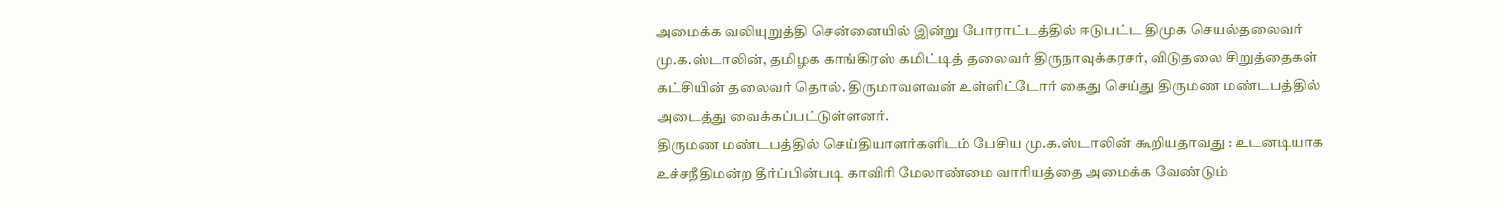அமைக்க வலியுறுத்தி சென்னையில் இன்று போராட்டத்தில் ஈடுபட்ட திமுக செயல்தலைவர் மு.க.ஸ்டாலின், தமிழக காங்கிரஸ் கமிட்டித் தலைவர் திருநாவுக்கரசர், விடுதலை சிறுத்தைகள் கட்சியின் தலைவர் தொல். திருமாவளவன் உள்ளிட்டோர் கைது செய்து திருமண மண்டபத்தில் அடைத்து வைக்கப்பட்டுள்ளனர்.
திருமண மண்டபத்தில் செய்தியாளர்களிடம் பேசிய மு.க.ஸ்டாலின் கூறியதாவது : உடனடியாக உச்சநீதிமன்ற தீர்ப்பின்படி காவிரி மேலாண்மை வாரியத்தை அமைக்க வேண்டும்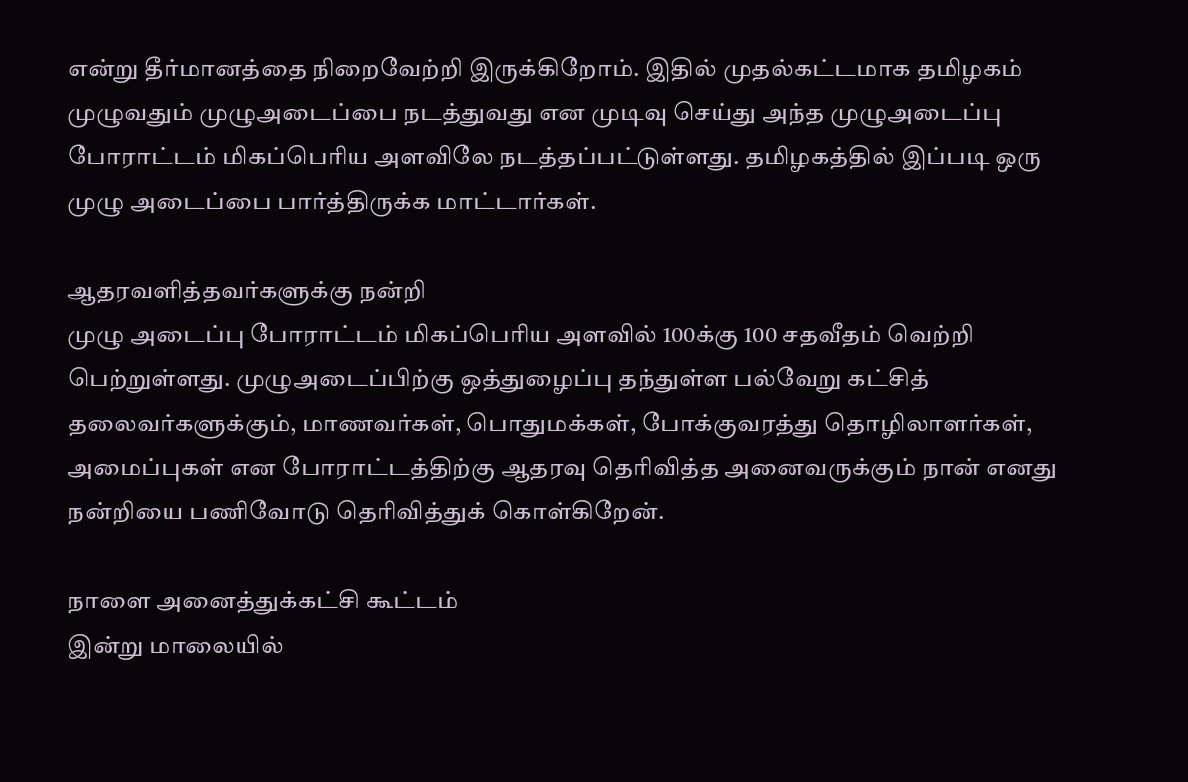என்று தீர்மானத்தை நிறைவேற்றி இருக்கிறோம். இதில் முதல்கட்டமாக தமிழகம் முழுவதும் முழுஅடைப்பை நடத்துவது என முடிவு செய்து அந்த முழுஅடைப்பு போராட்டம் மிகப்பெரிய அளவிலே நடத்தப்பட்டுள்ளது. தமிழகத்தில் இப்படி ஒரு முழு அடைப்பை பார்த்திருக்க மாட்டார்கள்.

ஆதரவளித்தவர்களுக்கு நன்றி
முழு அடைப்பு போராட்டம் மிகப்பெரிய அளவில் 100க்கு 100 சதவீதம் வெற்றி பெற்றுள்ளது. முழுஅடைப்பிற்கு ஒத்துழைப்பு தந்துள்ள பல்வேறு கட்சித் தலைவர்களுக்கும், மாணவர்கள், பொதுமக்கள், போக்குவரத்து தொழிலாளர்கள், அமைப்புகள் என போராட்டத்திற்கு ஆதரவு தெரிவித்த அனைவருக்கும் நான் எனது நன்றியை பணிவோடு தெரிவித்துக் கொள்கிறேன்.

நாளை அனைத்துக்கட்சி கூட்டம்
இன்று மாலையில்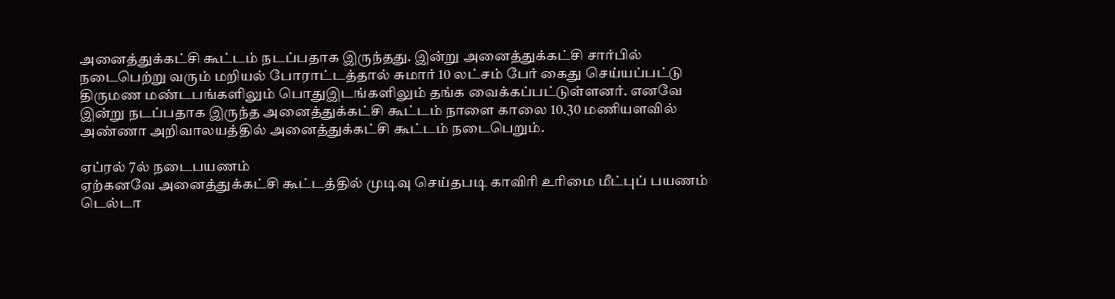அனைத்துக்கட்சி கூட்டம் நடப்பதாக இருந்தது. இன்று அனைத்துக்கட்சி சார்பில் நடைபெற்று வரும் மறியல் போராட்டத்தால் சுமார் 10 லட்சம் பேர் கைது செய்யப்பட்டு திருமண மண்டபங்களிலும் பொதுஇடங்களிலும் தங்க வைக்கப்பட்டுள்ளனர். எனவே இன்று நடப்பதாக இருந்த அனைத்துக்கட்சி கூட்டம் நாளை காலை 10.30 மணியளவில் அண்ணா அறிவாலயத்தில் அனைத்துக்கட்சி கூட்டம் நடைபெறும்.

ஏப்ரல் 7ல் நடைபயணம்
ஏற்கனவே அனைத்துக்கட்சி கூட்டத்தில் முடிவு செய்தபடி காவிரி உரிமை மீட்புப் பயணம் டெல்டா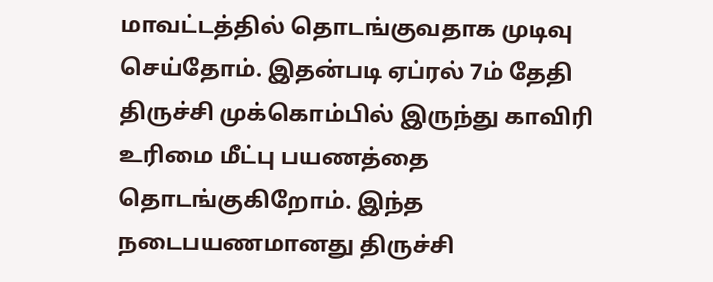மாவட்டத்தில் தொடங்குவதாக முடிவு செய்தோம். இதன்படி ஏப்ரல் 7ம் தேதி திருச்சி முக்கொம்பில் இருந்து காவிரி உரிமை மீட்பு பயணத்தை தொடங்குகிறோம். இந்த நடைபயணமானது திருச்சி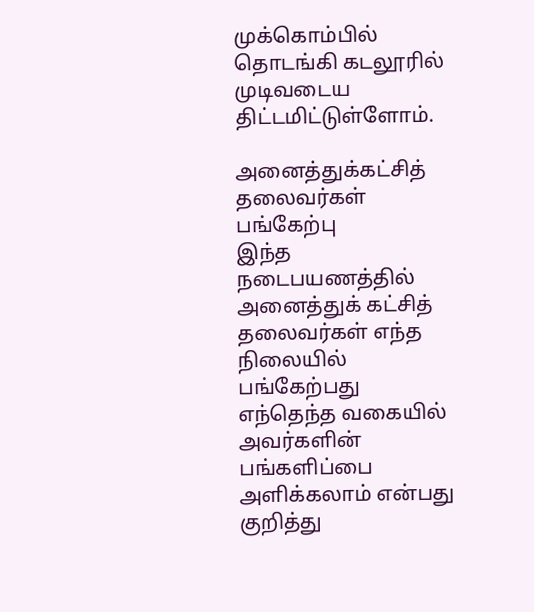முக்கொம்பில் தொடங்கி கடலூரில் முடிவடைய திட்டமிட்டுள்ளோம்.

அனைத்துக்கட்சித் தலைவர்கள் பங்கேற்பு
இந்த நடைபயணத்தில் அனைத்துக் கட்சித் தலைவர்கள் எந்த நிலையில் பங்கேற்பது எந்தெந்த வகையில் அவர்களின் பங்களிப்பை அளிக்கலாம் என்பது குறித்து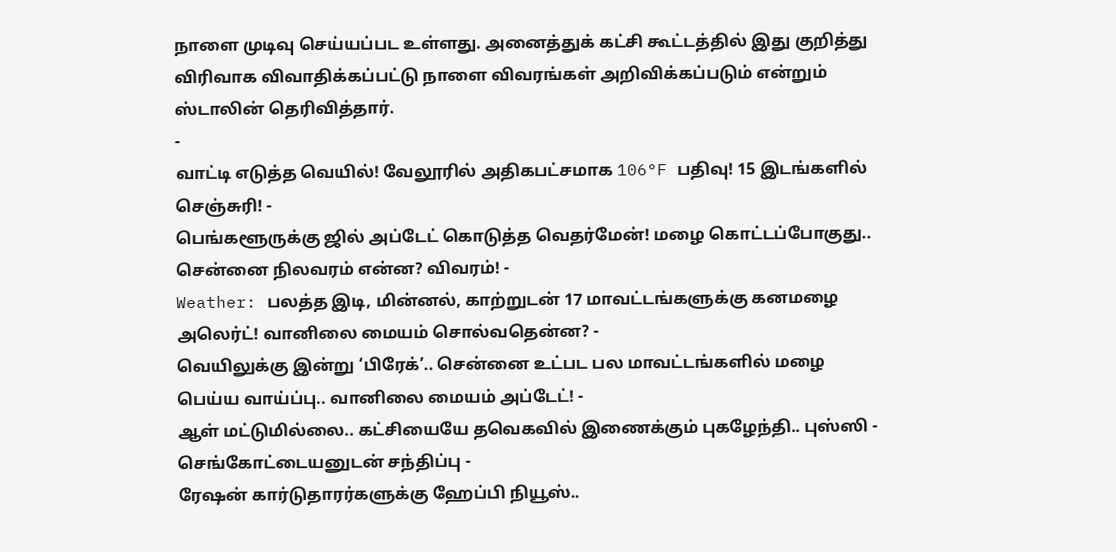நாளை முடிவு செய்யப்பட உள்ளது. அனைத்துக் கட்சி கூட்டத்தில் இது குறித்து விரிவாக விவாதிக்கப்பட்டு நாளை விவரங்கள் அறிவிக்கப்படும் என்றும் ஸ்டாலின் தெரிவித்தார்.
-
வாட்டி எடுத்த வெயில்! வேலூரில் அதிகபட்சமாக 106°F பதிவு! 15 இடங்களில் செஞ்சுரி! -
பெங்களூருக்கு ஜில் அப்டேட் கொடுத்த வெதர்மேன்! மழை கொட்டப்போகுது.. சென்னை நிலவரம் என்ன? விவரம்! -
Weather: பலத்த இடி, மின்னல், காற்றுடன் 17 மாவட்டங்களுக்கு கனமழை அலெர்ட்! வானிலை மையம் சொல்வதென்ன? -
வெயிலுக்கு இன்று ‘பிரேக்’.. சென்னை உட்பட பல மாவட்டங்களில் மழை பெய்ய வாய்ப்பு.. வானிலை மையம் அப்டேட்! -
ஆள் மட்டுமில்லை.. கட்சியையே தவெகவில் இணைக்கும் புகழேந்தி.. புஸ்ஸி - செங்கோட்டையனுடன் சந்திப்பு -
ரேஷன் கார்டுதாரர்களுக்கு ஹேப்பி நியூஸ்..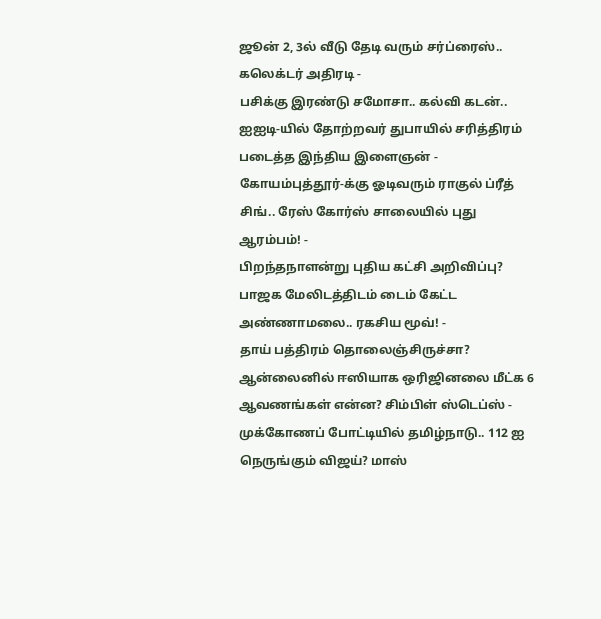ஜூன் 2, 3ல் வீடு தேடி வரும் சர்ப்ரைஸ்.. கலெக்டர் அதிரடி -
பசிக்கு இரண்டு சமோசா.. கல்வி கடன்.. ஐஐடி-யில் தோற்றவர் துபாயில் சரித்திரம் படைத்த இந்திய இளைஞன் -
கோயம்புத்தூர்-க்கு ஓடிவரும் ராகுல் ப்ரீத் சிங்.. ரேஸ் கோர்ஸ் சாலையில் புது ஆரம்பம்! -
பிறந்தநாளன்று புதிய கட்சி அறிவிப்பு? பாஜக மேலிடத்திடம் டைம் கேட்ட அண்ணாமலை.. ரகசிய மூவ்! -
தாய் பத்திரம் தொலைஞ்சிருச்சா? ஆன்லைனில் ஈஸியாக ஒரிஜினலை மீட்க 6 ஆவணங்கள் என்ன? சிம்பிள் ஸ்டெப்ஸ் -
முக்கோணப் போட்டியில் தமிழ்நாடு.. 112 ஐ நெருங்கும் விஜய்? மாஸ்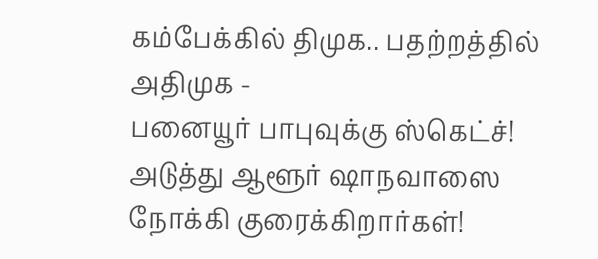கம்பேக்கில் திமுக.. பதற்றத்தில் அதிமுக -
பனையூர் பாபுவுக்கு ஸ்கெட்ச்! அடுத்து ஆளூர் ஷாநவாஸை நோக்கி குரைக்கிறார்கள்!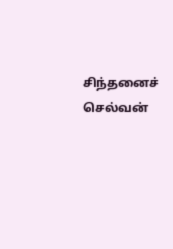சிந்தனைச் செல்வன்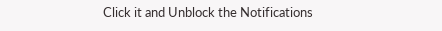Click it and Unblock the Notifications